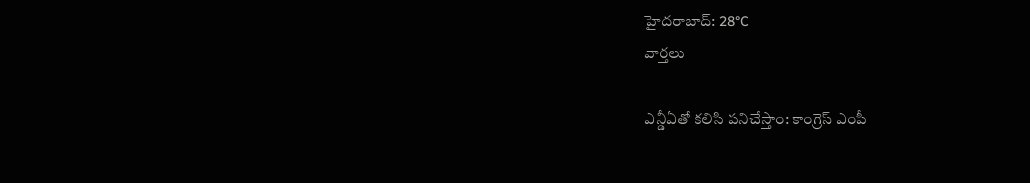హైదరాబాద్: 28°C
వార్తలు

ఎన్డీఏతో కలిసి పనిచేస్తాం: కాంగ్రెస్ ఎంపీ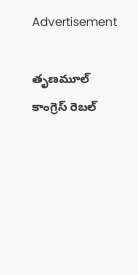Advertisement

తృణమూల్ కాంగ్రెస్ రెబల్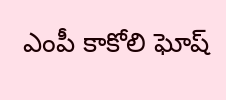ఎంపీ కాకోలి ఘోష్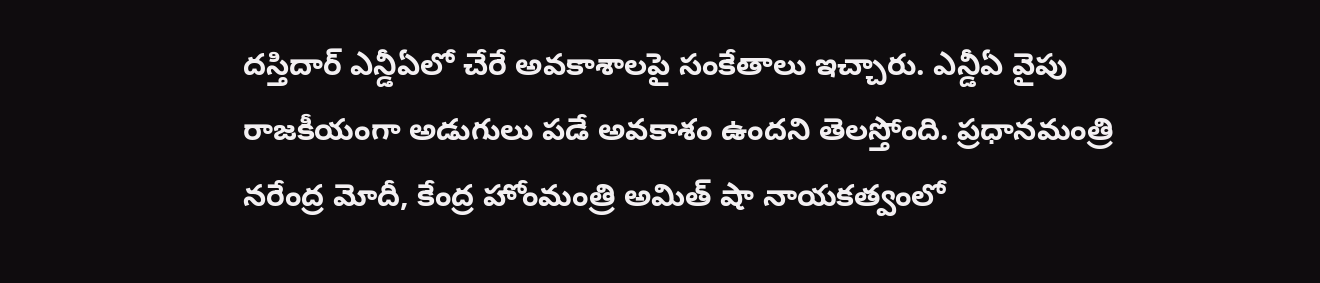దస్తిదార్ ఎన్డీఏలో చేరే అవకాశాలపై సంకేతాలు ఇచ్చారు. ఎన్డీఏ వైపు రాజకీయంగా అడుగులు పడే అవకాశం ఉందని తెలస్తోంది. ప్రధానమంత్రి నరేంద్ర మోదీ, కేంద్ర హోంమంత్రి అమిత్ షా నాయకత్వంలో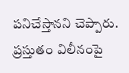పనిచేస్తానని చెప్పారు. ప్రస్తుతం విలీనంపై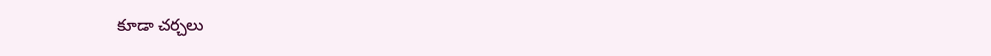కూడా చర్చలు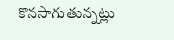కొనసాగుతున్నట్లు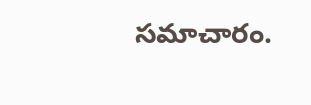సమాచారం.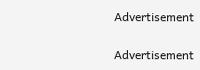Advertisement

Advertisement